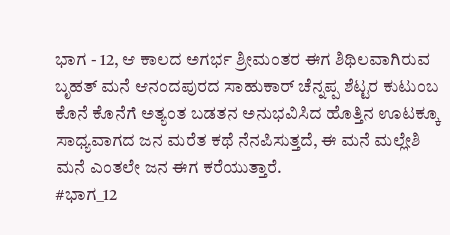ಭಾಗ - 12, ಆ ಕಾಲದ ಅಗರ್ಭ ಶ್ರೀಮಂತರ ಈಗ ಶಿಥಿಲವಾಗಿರುವ ಬೃಹತ್ ಮನೆ ಆನಂದಪುರದ ಸಾಹುಕಾರ್ ಚೆನ್ನಪ್ಪ ಶೆಟ್ಟರ ಕುಟುಂಬ ಕೊನೆ ಕೊನೆಗೆ ಅತ್ಯಂತ ಬಡತನ ಅನುಭವಿಸಿದ ಹೊತ್ತಿನ ಊಟಕ್ಕೂ ಸಾಧ್ಯವಾಗದ ಜನ ಮರೆತ ಕಥೆ ನೆನಪಿಸುತ್ತದೆ, ಈ ಮನೆ ಮಲ್ಲೇಶಿ ಮನೆ ಎಂತಲೇ ಜನ ಈಗ ಕರೆಯುತ್ತಾರೆ.
#ಭಾಗ_12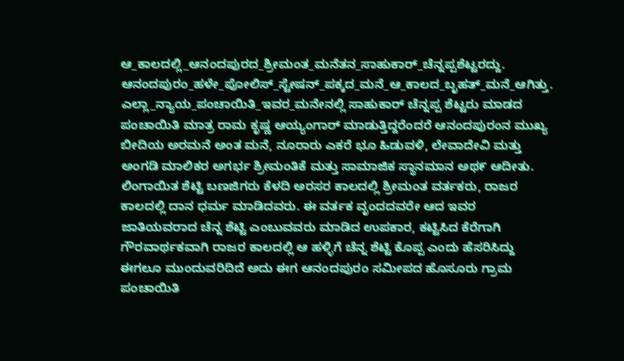ಆ_ಕಾಲದಲ್ಲಿ_ಆನಂದಪುರದ_ಶ್ರೀಮಂತ_ಮನೆತನ_ಸಾಹುಕಾರ್_ಚೆನ್ನಪ್ಪಶೆಟ್ಟರದ್ದು. ಆನಂದಪುರಂ_ಹಳೇ_ಪೋಲಿಸ್_ಸ್ಟೇಷನ್_ಪಕ್ಕದ_ಮನೆ_ಆ_ಕಾಲದ_ಬೃಹತ್_ಮನೆ_ಆಗಿತ್ತು. ಎಲ್ಲಾ_ನ್ಯಾಯ_ಪಂಚಾಯಿತಿ_ಇವರ_ಮನೇನಲ್ಲಿ ಸಾಹುಕಾರ್ ಚೆನ್ನಪ್ಪ ಶೆಟ್ಟರು ಮಾಡದ ಪಂಚಾಯಿತಿ ಮಾತ್ರ ರಾಮ ಕೃಷ್ಣ ಆಯ್ಯಂಗಾರ್ ಮಾಡುತ್ತಿದ್ದರೆಂದರೆ ಆನಂದಪುರಂನ ಮುಖ್ಯ ಬೀದಿಯ ಅರಮನೆ ಅಂತ ಮನೆ, ನೂರಾರು ಎಕರೆ ಭೂ ಹಿಡುವಳಿ, ಲೇವಾದೇವಿ ಮತ್ತು ಅಂಗಡಿ ಮಾಲಿಕರ ಅಗರ್ಭ ಶ್ರೀಮಂತಿಕೆ ಮತ್ತು ಸಾಮಾಜಿಕ ಸ್ಥಾನಮಾನ ಅಥ೯ ಆದೀತು. ಲಿಂಗಾಯಿತ ಶೆಟ್ಟಿ ಬಣಜಿಗರು ಕೆಳದಿ ಅರಸರ ಕಾಲದಲ್ಲಿ ಶ್ರೀಮಂತ ವರ್ತಕರು, ರಾಜರ ಕಾಲದಲ್ಲಿ ದಾನ ಧರ್ಮ ಮಾಡಿದವರು. ಈ ವರ್ತಕ ವೃಂದದವರೇ ಆದ ಇವರ ಜಾತಿಯವರಾದ ಚೆನ್ನ ಶೆಟ್ಟಿ ಎಂಬುವವರು ಮಾಡಿದ ಉಪಕಾರ, ಕಟ್ಟಿಸಿದ ಕೆರೆಗಾಗಿ ಗೌರವಾರ್ಥಕವಾಗಿ ರಾಜರ ಕಾಲದಲ್ಲಿ ಆ ಹಳ್ಳಿಗೆ ಚೆನ್ನ ಶೆಟ್ಟಿ ಕೊಪ್ಪ ಎಂದು ಹೆಸರಿಸಿದ್ದು ಈಗಲೂ ಮುಂದುವರಿದಿದೆ ಅದು ಈಗ ಆನಂದಪುರಂ ಸಮೀಪದ ಹೊಸೂರು ಗ್ರಾಮ ಪಂಚಾಯಿತಿ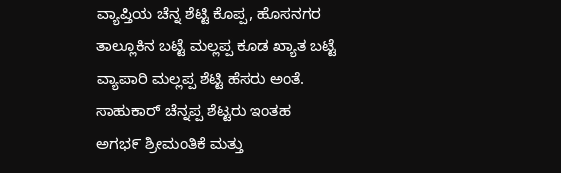ವ್ಯಾಪ್ತಿಯ ಚೆನ್ನ ಶೆಟ್ಟಿ ಕೊಪ್ಪ, ಹೊಸನಗರ ತಾಲ್ಲೂಕಿನ ಬಟ್ಟೆ ಮಲ್ಲಪ್ಪ ಕೂಡ ಖ್ಯಾತ ಬಟ್ಟೆ ವ್ಯಾಪಾರಿ ಮಲ್ಲಪ್ಪ ಶೆಟ್ಟಿ ಹೆಸರು ಅಂತೆ. ಸಾಹುಕಾರ್ ಚೆನ್ನಪ್ಪ ಶೆಟ್ಟರು ಇಂತಹ ಅಗಭ೯ ಶ್ರೀಮಂತಿಕೆ ಮತ್ತು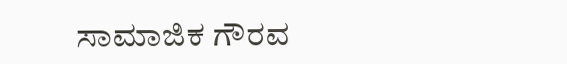ಸಾಮಾಜಿಕ ಗೌರವ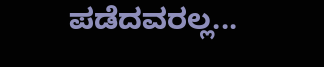ಪಡೆದವರಲ್ಲ...